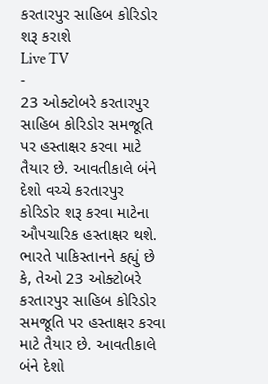કરતારપુર સાહિબ કોરિડોર શરૂ કરાશે
Live TV
-
23 ઓક્ટોબરે કરતારપુર સાહિબ કોરિડોર સમજૂતિ પર હસ્તાક્ષર કરવા માટે તૈયાર છે. આવતીકાલે બંને દેશો વચ્ચે કરતારપુર કોરિડોર શરૂ કરવા માટેના ઔપચારિક હસ્તાક્ષર થશે.
ભારતે પાકિસ્તાનને કહ્યું છે કે, તેઓ 23 ઓક્ટોબરે કરતારપુર સાહિબ કોરિડોર સમજૂતિ પર હસ્તાક્ષર કરવા માટે તૈયાર છે. આવતીકાલે બંને દેશો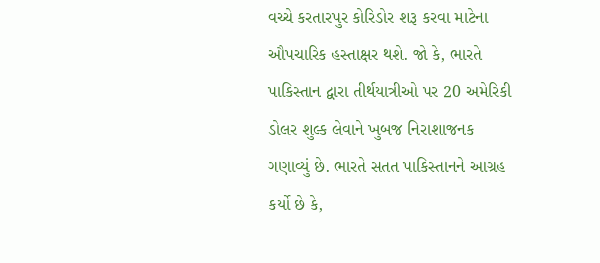વચ્ચે કરતારપુર કોરિડોર શરૂ કરવા માટેના ઔપચારિક હસ્તાક્ષર થશે. જો કે, ભારતે પાકિસ્તાન દ્વારા તીર્થયાત્રીઓ પર 20 અમેરિકી ડોલર શુલ્ક લેવાને ખુબજ નિરાશાજનક ગણાવ્યું છે. ભારતે સતત પાકિસ્તાનને આગ્રહ કર્યો છે કે,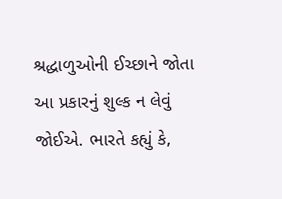શ્રદ્ધાળુઓની ઈચ્છાને જોતા આ પ્રકારનું શુલ્ક ન લેવું જોઈએ. ભારતે કહ્યું કે,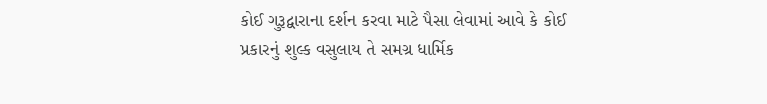કોઈ ગુરૂદ્વારાના દર્શન કરવા માટે પૈસા લેવામાં આવે કે કોઈ પ્રકારનું શુલ્ક વસુલાય તે સમગ્ર ધાર્મિક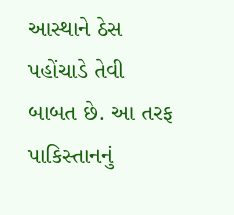આસ્થાને ઠેસ પહોંચાડે તેવી બાબત છે. આ તરફ પાકિસ્તાનનું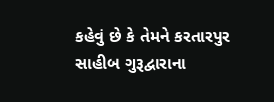કહેવું છે કે તેમને કરતારપુર સાહીબ ગુરૂદ્વારાના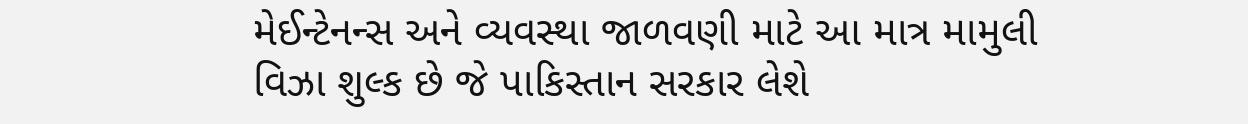મેઈન્ટેનન્સ અને વ્યવસ્થા જાળવણી માટે આ માત્ર મામુલી વિઝા શુલ્ક છે જે પાકિસ્તાન સરકાર લેશે